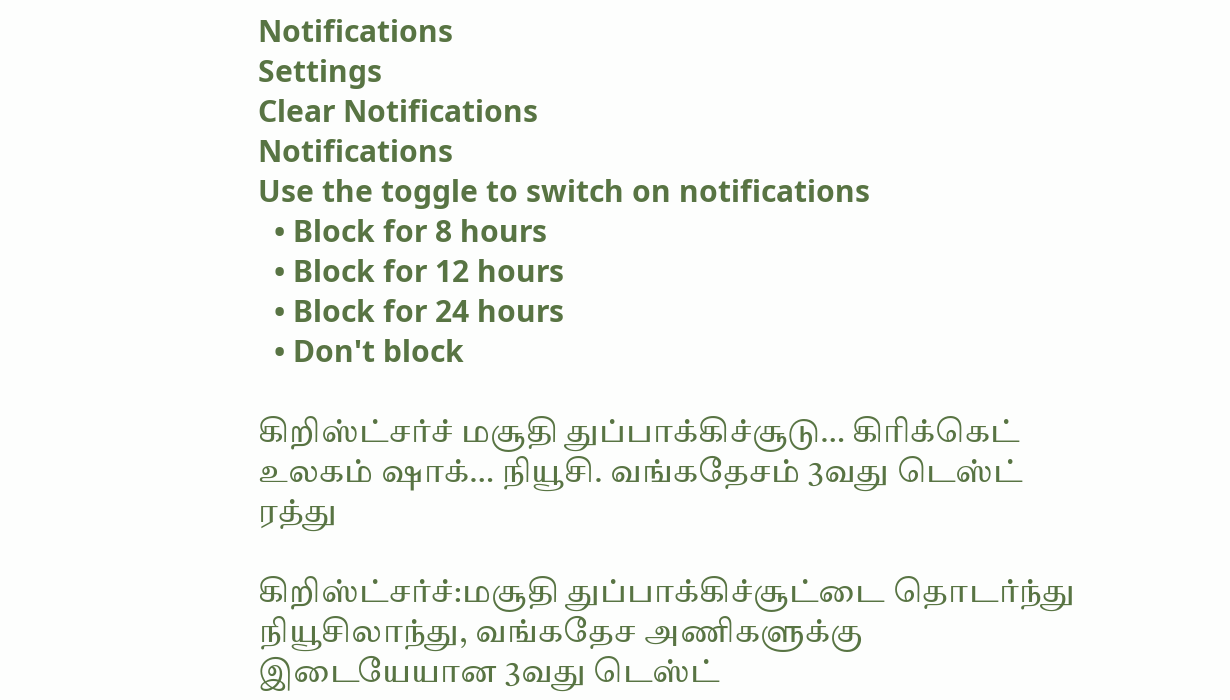Notifications
Settings
Clear Notifications
Notifications
Use the toggle to switch on notifications
  • Block for 8 hours
  • Block for 12 hours
  • Block for 24 hours
  • Don't block

கிறிஸ்ட்சர்ச் மசூதி துப்பாக்கிச்சூடு… கிரிக்கெட் உலகம் ஷாக்… நியூசி. வங்கதேசம் 3வது டெஸ்ட் ரத்து

கிறிஸ்ட்சர்ச்:மசூதி துப்பாக்கிச்சூட்டை தொடர்ந்து நியூசிலாந்து, வங்கதேச அணிகளுக்கு இடையேயான 3வது டெஸ்ட்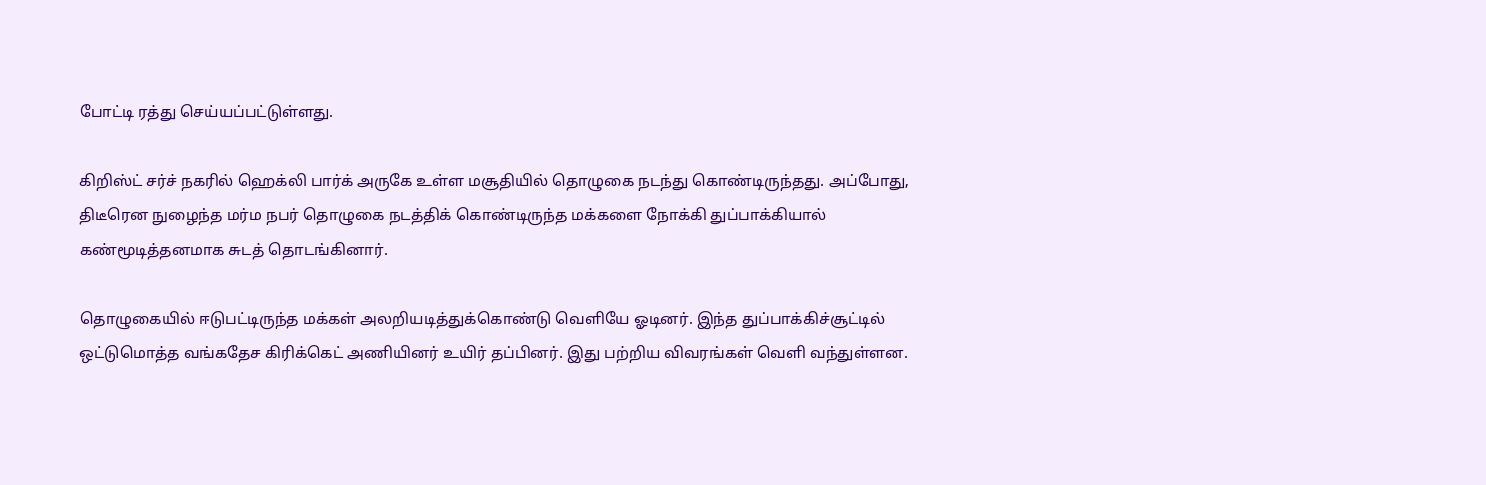போட்டி ரத்து செய்யப்பட்டுள்ளது.

கிறிஸ்ட் சர்ச் நகரில் ஹெக்லி பார்க் அருகே உள்ள மசூதியில் தொழுகை நடந்து கொண்டிருந்தது. அப்போது, திடீரென நுழைந்த மர்ம நபர் தொழுகை நடத்திக் கொண்டிருந்த மக்களை நோக்கி துப்பாக்கியால் கண்மூடித்தனமாக சுடத் தொடங்கினார்.

தொழுகையில் ஈடுபட்டிருந்த மக்கள் அலறியடித்துக்கொண்டு வெளியே ஓடினர். இந்த துப்பாக்கிச்சூட்டில் ஒட்டுமொத்த வங்கதேச கிரிக்கெட் அணியினர் உயிர் தப்பினர். இது பற்றிய விவரங்கள் வெளி வந்துள்ளன.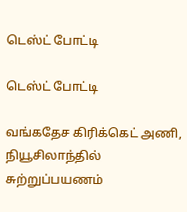டெஸ்ட் போட்டி

டெஸ்ட் போட்டி

வங்கதேச கிரிக்கெட் அணி, நியூசிலாந்தில் சுற்றுப்பயணம்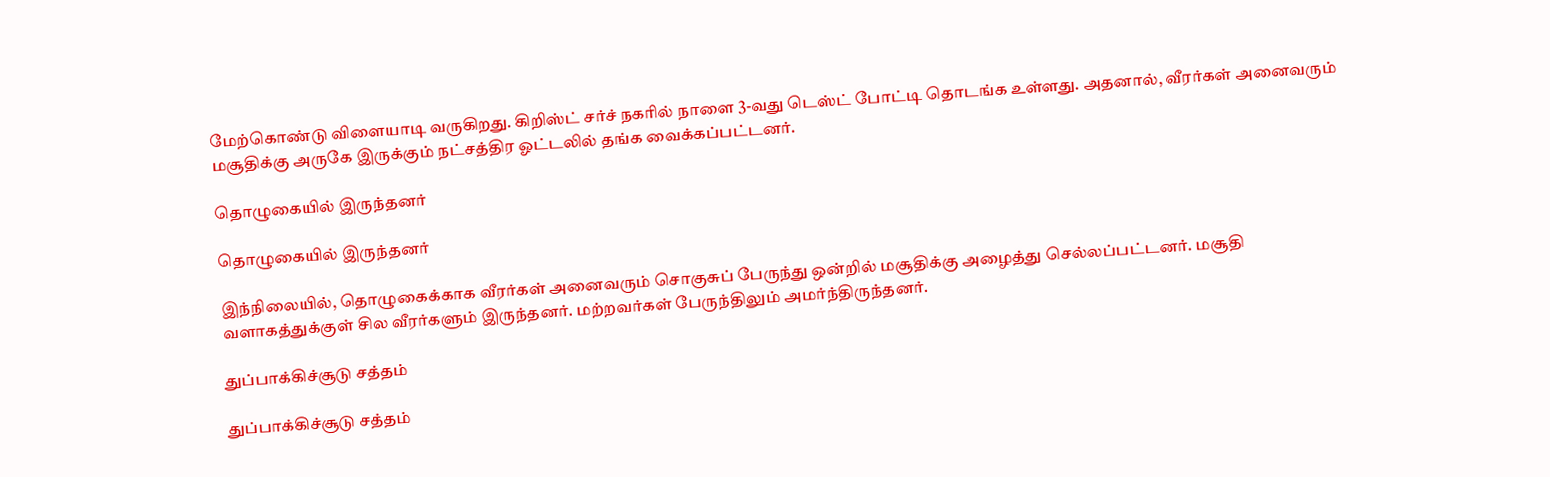மேற்கொண்டு விளையாடி வருகிறது. கிறிஸ்ட் சர்ச் நகரில் நாளை 3-வது டெஸ்ட் போட்டி தொடங்க உள்ளது. அதனால், வீரர்கள் அனைவரும் மசூதிக்கு அருகே இருக்கும் நட்சத்திர ஓட்டலில் தங்க வைக்கப்பட்டனர்.

தொழுகையில் இருந்தனர்

தொழுகையில் இருந்தனர்

இந்நிலையில், தொழுகைக்காக வீரர்கள் அனைவரும் சொகுசுப் பேருந்து ஒன்றில் மசூதிக்கு அழைத்து செல்லப்பட்டனர். மசூதி வளாகத்துக்குள் சில வீரர்களும் இருந்தனர். மற்றவர்கள் பேருந்திலும் அமர்ந்திருந்தனர்.

துப்பாக்கிச்சூடு சத்தம்

துப்பாக்கிச்சூடு சத்தம்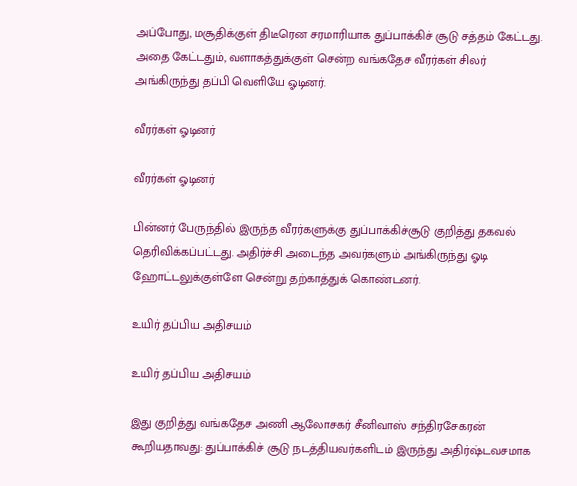அப்போது, மசூதிக்குள் திடீரென சரமாரியாக துப்பாக்கிச் சூடு சத்தம் கேட்டது. அதை கேட்டதும், வளாகத்துக்குள் சென்ற வங்கதேச வீரர்கள் சிலர் அங்கிருந்து தப்பி வெளியே ஓடினர்.

வீரர்கள் ஓடினர்

வீரர்கள் ஓடினர்

பின்னர் பேருந்தில் இருந்த வீரர்களுக்கு துப்பாக்கிச்சூடு குறித்து தகவல் தெரிவிக்கப்பட்டது. அதிர்ச்சி அடைந்த அவர்களும் அங்கிருந்து ஓடி ஹோட்டலுக்குள்ளே சென்று தற்காத்துக் கொண்டனர்.

உயிர் தப்பிய அதிசயம்

உயிர் தப்பிய அதிசயம்

இது குறித்து வங்கதேச அணி ஆலோசகர் சீனிவாஸ் சந்திரசேகரன் கூறியதாவது: துப்பாக்கிச் சூடு நடத்தியவர்களிடம் இருந்து அதிர்ஷ்டவசமாக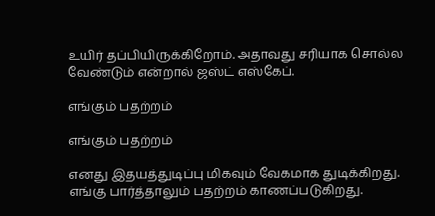உயிர் தப்பியிருக்கிறோம். அதாவது சரியாக சொல்ல வேண்டும் என்றால் ஜஸ்ட் எஸ்கேப்.

எங்கும் பதற்றம்

எங்கும் பதற்றம்

எனது இதயத்துடிப்பு மிகவும் வேகமாக துடிக்கிறது. எங்கு பார்த்தாலும் பதற்றம் காணப்படுகிறது.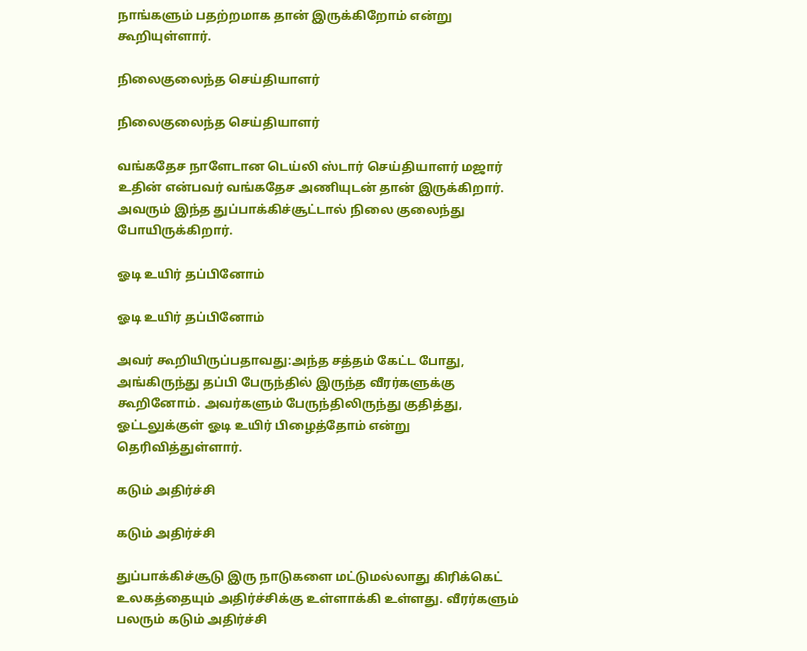நாங்களும் பதற்றமாக தான் இருக்கிறோம் என்று கூறியுள்ளார்.

நிலைகுலைந்த செய்தியாளர்

நிலைகுலைந்த செய்தியாளர்

வங்கதேச நாளேடான டெய்லி ஸ்டார் செய்தியாளர் மஜார் உதின் என்பவர் வங்கதேச அணியுடன் தான் இருக்கிறார். அவரும் இந்த துப்பாக்கிச்சூட்டால் நிலை குலைந்து போயிருக்கிறார்.

ஓடி உயிர் தப்பினோம்

ஓடி உயிர் தப்பினோம்

அவர் கூறியிருப்பதாவது:அந்த சத்தம் கேட்ட போது, அங்கிருந்து தப்பி பேருந்தில் இருந்த வீரர்களுக்கு கூறினோம். அவர்களும் பேருந்திலிருந்து குதித்து, ஓட்டலுக்குள் ஓடி உயிர் பிழைத்தோம் என்று தெரிவித்துள்ளார்.

கடும் அதிர்ச்சி

கடும் அதிர்ச்சி

துப்பாக்கிச்சூடு இரு நாடுகளை மட்டுமல்லாது கிரிக்கெட் உலகத்தையும் அதிர்ச்சிக்கு உள்ளாக்கி உள்ளது. வீரர்களும் பலரும் கடும் அதிர்ச்சி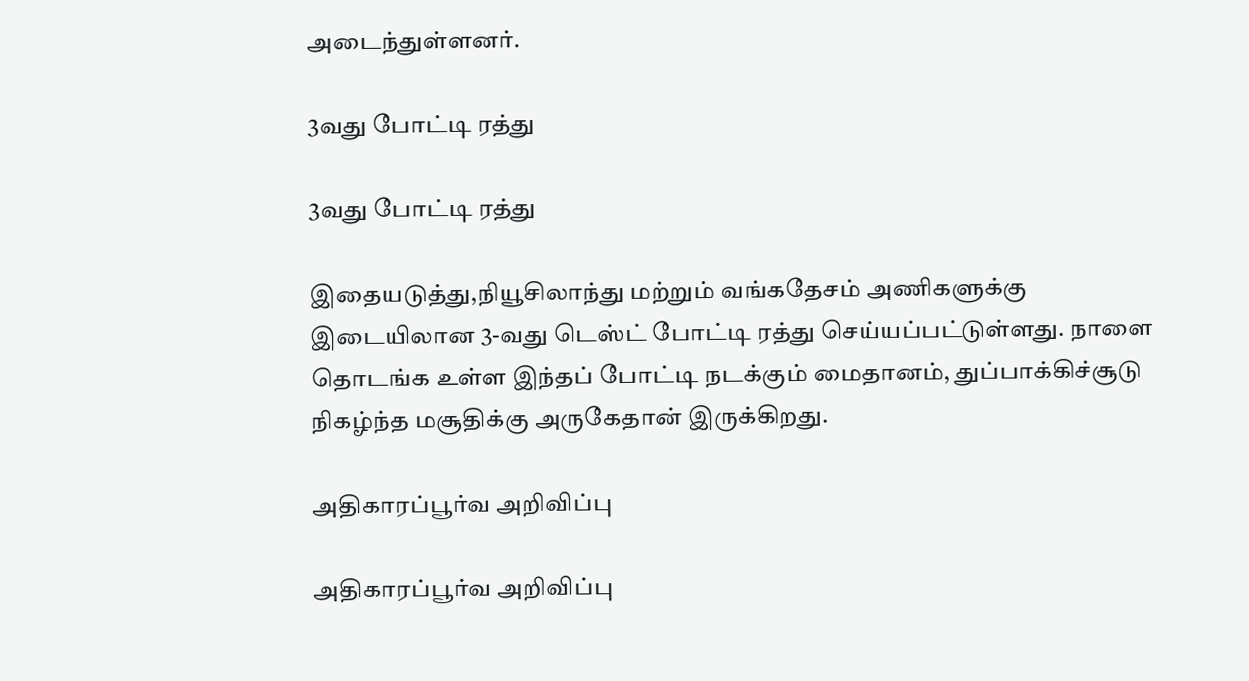அடைந்துள்ளனர்.

3வது போட்டி ரத்து

3வது போட்டி ரத்து

இதையடுத்து,நியூசிலாந்து மற்றும் வங்கதேசம் அணிகளுக்கு இடையிலான 3-வது டெஸ்ட் போட்டி ரத்து செய்யப்பட்டுள்ளது. நாளை தொடங்க உள்ள இந்தப் போட்டி நடக்கும் மைதானம், துப்பாக்கிச்சூடு நிகழ்ந்த மசூதிக்கு அருகேதான் இருக்கிறது.

அதிகாரப்பூர்வ அறிவிப்பு

அதிகாரப்பூர்வ அறிவிப்பு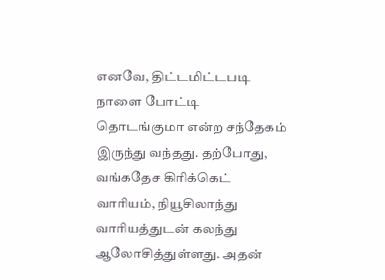எனவே, திட்டமிட்டபடி நாளை போட்டி தொடங்குமா என்ற சந்தேகம் இருந்து வந்தது. தற்போது, வங்கதேச கிரிக்கெட் வாரியம், நியூசிலாந்து வாரியத்துடன் கலந்து ஆலோசித்துள்ளது. அதன்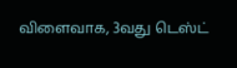விளைவாக, 3வது டெஸ்ட்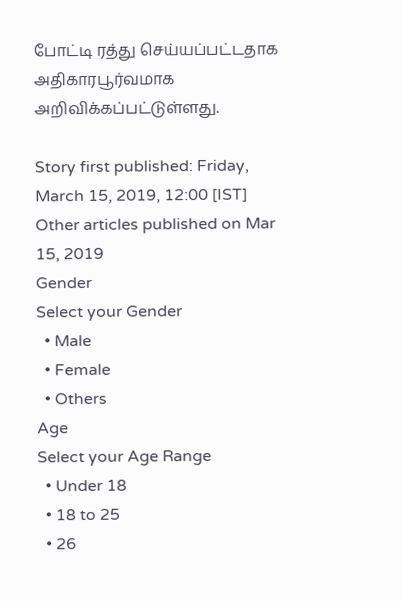போட்டி ரத்து செய்யப்பட்டதாக அதிகாரபூர்வமாக அறிவிக்கப்பட்டுள்ளது.

Story first published: Friday, March 15, 2019, 12:00 [IST]
Other articles published on Mar 15, 2019
Gender
Select your Gender
  • Male
  • Female
  • Others
Age
Select your Age Range
  • Under 18
  • 18 to 25
  • 26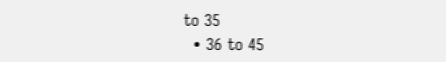to 35
  • 36 to 45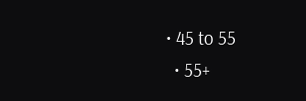• 45 to 55
  • 55+